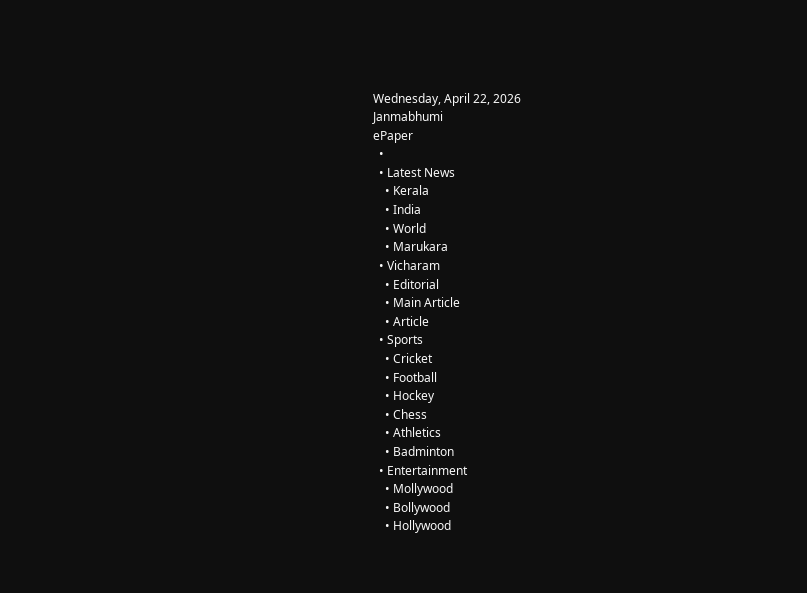Wednesday, April 22, 2026
Janmabhumi
ePaper
  •
  • Latest News
    • Kerala
    • India
    • World
    • Marukara
  • Vicharam
    • Editorial
    • Main Article
    • Article
  • Sports
    • Cricket
    • Football
    • Hockey
    • Chess
    • Athletics
    • Badminton
  • Entertainment
    • Mollywood
    • Bollywood
    • Hollywood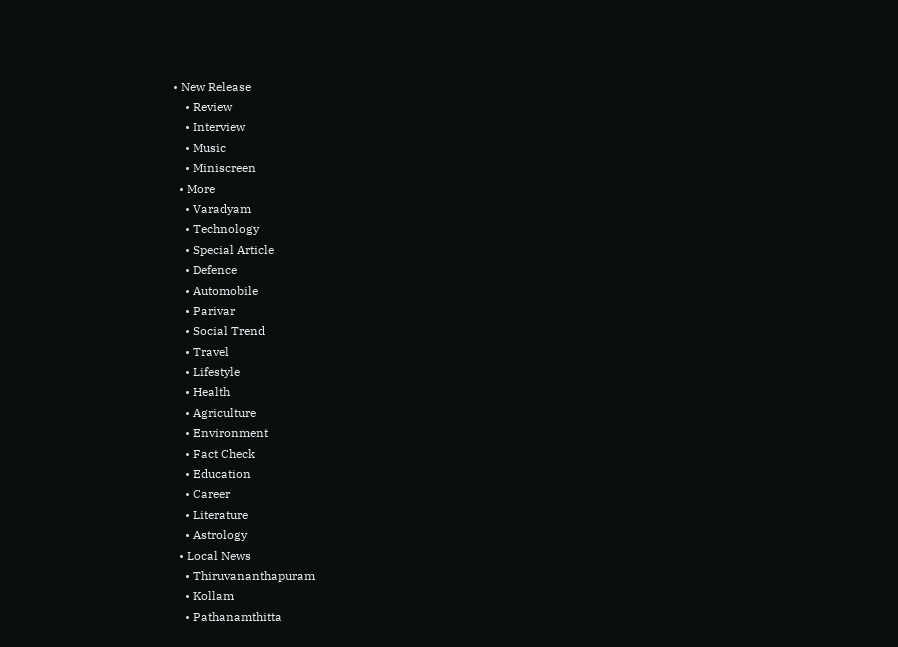• New Release
    • Review
    • Interview
    • Music
    • Miniscreen
  • More
    • Varadyam
    • Technology
    • Special Article
    • Defence
    • Automobile
    • Parivar
    • Social Trend
    • Travel
    • Lifestyle
    • Health
    • Agriculture
    • Environment
    • Fact Check
    • Education
    • Career
    • Literature
    • Astrology
  • Local News
    • Thiruvananthapuram
    • Kollam
    • Pathanamthitta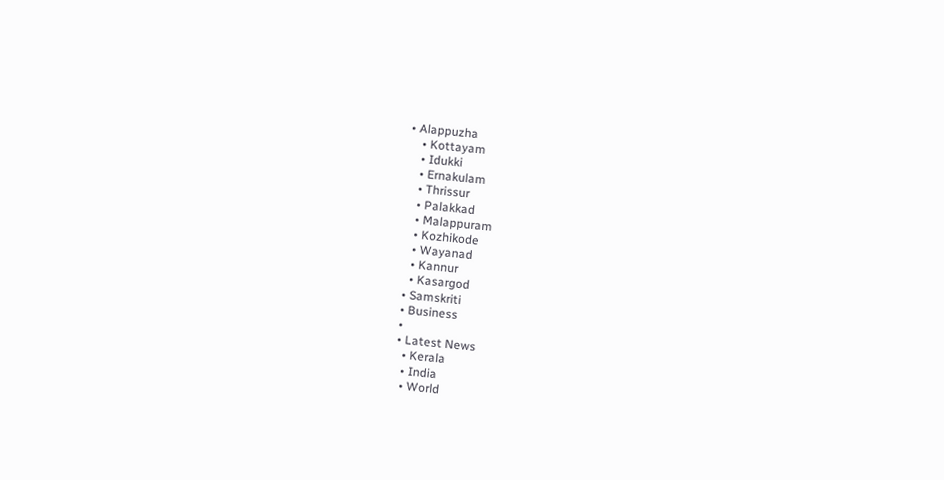• Alappuzha
    • Kottayam
    • Idukki
    • Ernakulam
    • Thrissur
    • Palakkad
    • Malappuram
    • Kozhikode
    • Wayanad
    • Kannur
    • Kasargod
  • Samskriti
  • Business
  •
  • Latest News
    • Kerala
    • India
    • World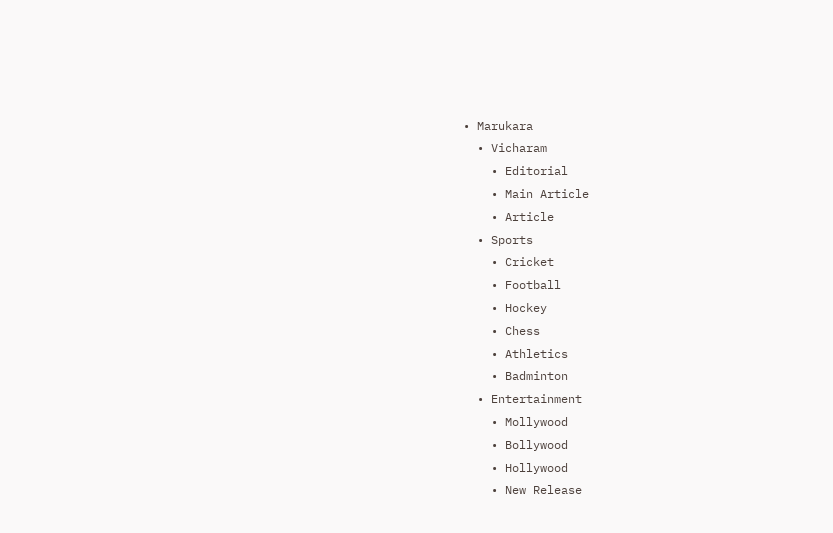• Marukara
  • Vicharam
    • Editorial
    • Main Article
    • Article
  • Sports
    • Cricket
    • Football
    • Hockey
    • Chess
    • Athletics
    • Badminton
  • Entertainment
    • Mollywood
    • Bollywood
    • Hollywood
    • New Release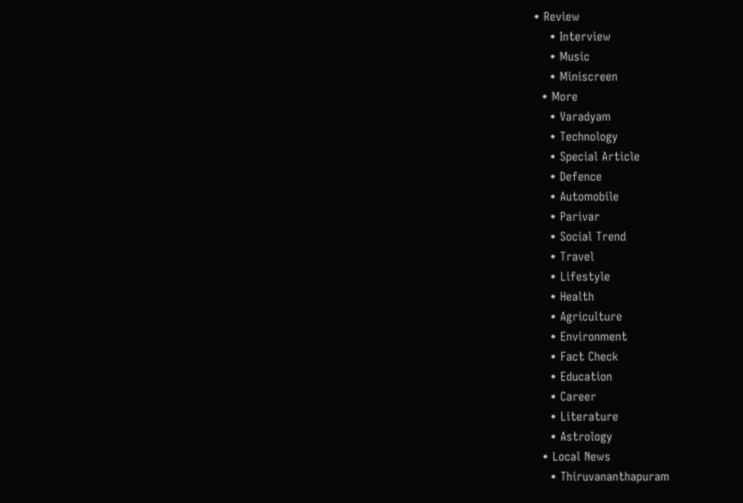• Review
    • Interview
    • Music
    • Miniscreen
  • More
    • Varadyam
    • Technology
    • Special Article
    • Defence
    • Automobile
    • Parivar
    • Social Trend
    • Travel
    • Lifestyle
    • Health
    • Agriculture
    • Environment
    • Fact Check
    • Education
    • Career
    • Literature
    • Astrology
  • Local News
    • Thiruvananthapuram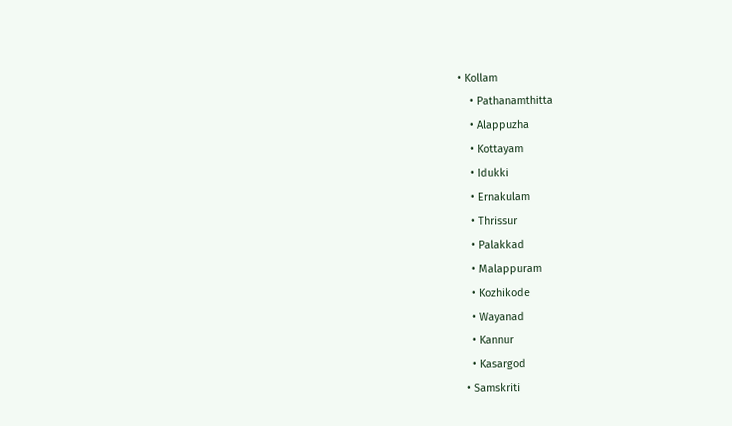• Kollam
    • Pathanamthitta
    • Alappuzha
    • Kottayam
    • Idukki
    • Ernakulam
    • Thrissur
    • Palakkad
    • Malappuram
    • Kozhikode
    • Wayanad
    • Kannur
    • Kasargod
  • Samskriti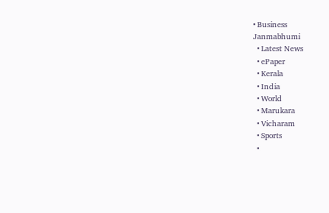• Business
Janmabhumi
  • Latest News
  • ePaper
  • Kerala
  • India
  • World
  • Marukara
  • Vicharam
  • Sports
  •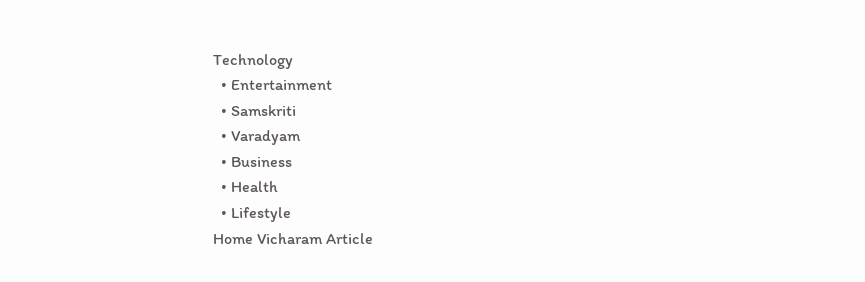Technology
  • Entertainment
  • Samskriti
  • Varadyam
  • Business
  • Health
  • Lifestyle
Home Vicharam Article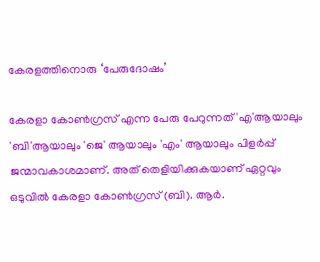കേരളത്തിനൊരു ‘പേരുദോഷം’

കേരളാ കോണ്‍ഗ്രസ് എന്ന പേരു പേറുന്നത് 'എ'ആയാലും 'ബി'ആയാലും 'ജെ' ആയാലും 'എം' ആയാലും പിളര്‍പ്പ് ജന്മാവകാശമാണ്. അത് തെളിയിക്കുകയാണ് ഏറ്റവും ഒടുവില്‍ കേരളാ കോണ്‍ഗ്രസ് (ബി). ആര്‍.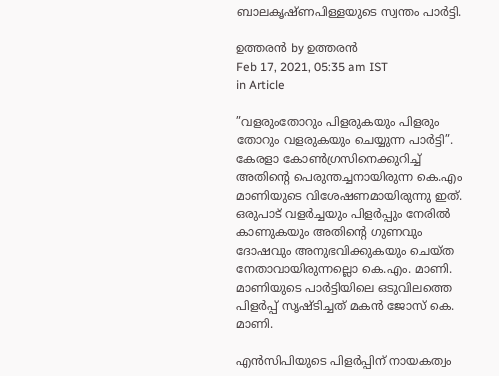ബാലകൃഷ്ണപിള്ളയുടെ സ്വന്തം പാര്‍ട്ടി.

ഉത്തരന്‍ by ഉത്തരന്‍
Feb 17, 2021, 05:35 am IST
in Article

”വളരുംതോറും പിളരുകയും പിളരും തോറും വളരുകയും ചെയ്യുന്ന പാര്‍ട്ടി”. കേരളാ കോണ്‍ഗ്രസിനെക്കുറിച്ച് അതിന്റെ പെരുന്തച്ചനായിരുന്ന കെ.എം മാണിയുടെ വിശേഷണമായിരുന്നു ഇത്. ഒരുപാട് വളര്‍ച്ചയും പിളര്‍പ്പും നേരില്‍ കാണുകയും അതിന്റെ ഗുണവും ദോഷവും അനുഭവിക്കുകയും ചെയ്ത നേതാവായിരുന്നല്ലൊ കെ.എം. മാണി. മാണിയുടെ പാര്‍ട്ടിയിലെ ഒടുവിലത്തെ പിളര്‍പ്പ് സൃഷ്ടിച്ചത് മകന്‍ ജോസ് കെ. മാണി.

എന്‍സിപിയുടെ പിളര്‍പ്പിന് നായകത്വം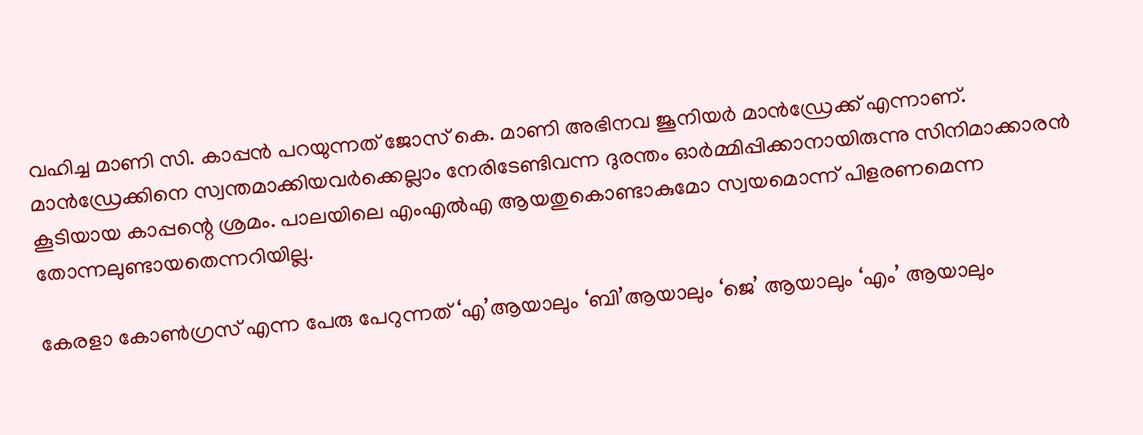വഹിച്ച മാണി സി. കാപ്പന്‍ പറയുന്നത് ജോസ് കെ. മാണി അഭിനവ ജൂനിയര്‍ മാന്‍ഡ്രേക്ക് എന്നാണ്. മാന്‍ഡ്രേക്കിനെ സ്വന്തമാക്കിയവര്‍ക്കെല്ലാം നേരിടേണ്ടിവന്ന ദുരന്തം ഓര്‍മ്മിപ്പിക്കാനായിരുന്നു സിനിമാക്കാരന്‍ കൂടിയായ കാപ്പന്റെ ശ്രമം. പാലയിലെ എംഎല്‍എ ആയതുകൊണ്ടാകുമോ സ്വയമൊന്ന് പിളരണമെന്ന തോന്നലുണ്ടായതെന്നറിയില്ല.

കേരളാ കോണ്‍ഗ്രസ് എന്ന പേരു പേറുന്നത് ‘എ’ആയാലും ‘ബി’ആയാലും ‘ജെ’ ആയാലും ‘എം’ ആയാലും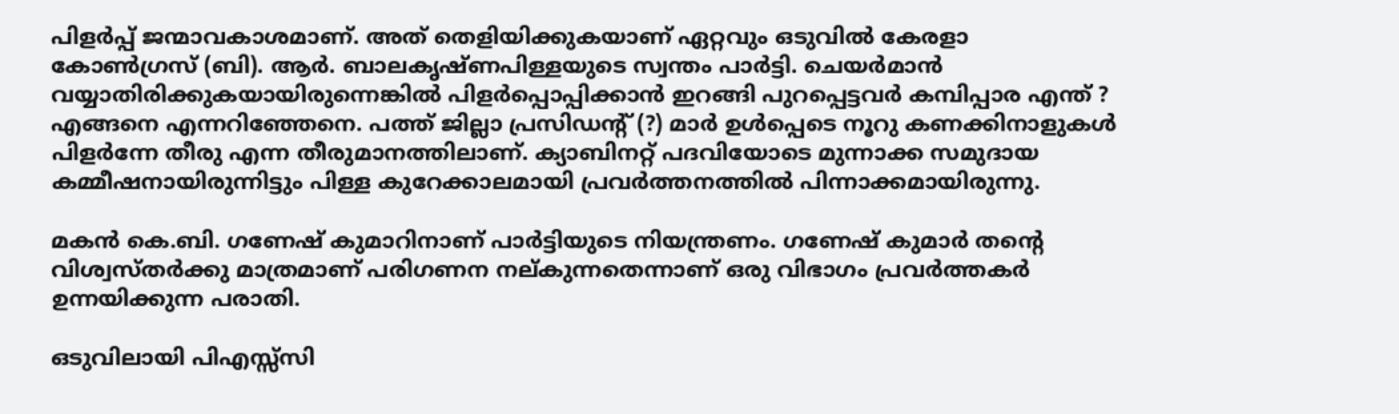പിളര്‍പ്പ് ജന്മാവകാശമാണ്. അത് തെളിയിക്കുകയാണ് ഏറ്റവും ഒടുവില്‍ കേരളാ കോണ്‍ഗ്രസ് (ബി). ആര്‍. ബാലകൃഷ്ണപിള്ളയുടെ സ്വന്തം പാര്‍ട്ടി. ചെയര്‍മാന്‍ വയ്യാതിരിക്കുകയായിരുന്നെങ്കില്‍ പിളര്‍പ്പൊപ്പിക്കാന്‍ ഇറങ്ങി പുറപ്പെട്ടവര്‍ കമ്പിപ്പാര എന്ത് ? എങ്ങനെ എന്നറിഞ്ഞേനെ. പത്ത് ജില്ലാ പ്രസിഡന്റ് (?) മാര്‍ ഉള്‍പ്പെടെ നൂറു കണക്കിനാളുകള്‍ പിളര്‍ന്നേ തീരു എന്ന തീരുമാനത്തിലാണ്. ക്യാബിനറ്റ് പദവിയോടെ മുന്നാക്ക സമുദായ കമ്മീഷനായിരുന്നിട്ടും പിള്ള കുറേക്കാലമായി പ്രവര്‍ത്തനത്തില്‍ പിന്നാക്കമായിരുന്നു.

മകന്‍ കെ.ബി. ഗണേഷ് കുമാറിനാണ് പാര്‍ട്ടിയുടെ നിയന്ത്രണം. ഗണേഷ് കുമാര്‍ തന്റെ വിശ്വസ്തര്‍ക്കു മാത്രമാണ് പരിഗണന നല്കുന്നതെന്നാണ് ഒരു വിഭാഗം പ്രവര്‍ത്തകര്‍ ഉന്നയിക്കുന്ന പരാതി.

ഒടുവിലായി പിഎസ്സ്‌സി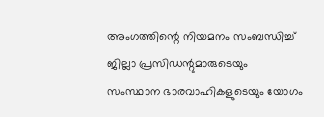അംഗത്തിന്റെ നിയമനം സംബന്ധിച്ച് ജില്ലാ പ്രസിഡന്റുമാരുടെയും സംസ്ഥാന ഭാരവാഹികളുടെയും യോഗം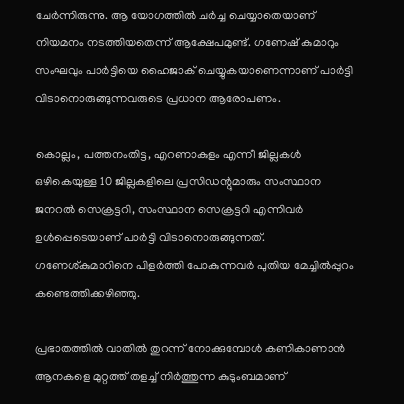ചേര്‍ന്നിരുന്നു. ആ യോഗത്തില്‍ ചര്‍ച്ച ചെയ്യാതെയാണ് നിയമനം നടത്തിയതെന്ന് ആക്ഷേപമുണ്ട്. ഗണേഷ് കുമാറും സംഘവും പാര്‍ട്ടിയെ ഹൈജാക് ചെയ്യുകയാണെന്നാണ് പാര്‍ട്ടി വിടാനൊരുങ്ങുന്നവരുടെ പ്രധാന ആരോപണം.

കൊല്ലം, പത്തനംതിട്ട, എറണാകുളം എന്നീ ജില്ലകള്‍ ഒഴികെയുള്ള 10 ജില്ലകളിലെ പ്രസിഡന്റുമാരും സംസ്ഥാന ജനറല്‍ സെക്രട്ടറി, സംസ്ഥാന സെക്രട്ടറി എന്നിവര്‍ ഉള്‍പ്പെടെയാണ് പാര്‍ട്ടി വിടാനൊരുങ്ങുന്നത്. ഗണേശ്കുമാറിനെ പിളര്‍ത്തി പോകുന്നവര്‍ പുതിയ മേച്ചില്‍പ്പുറം കണ്ടെത്തിക്കഴിഞ്ഞു.

പ്രഭാതത്തില്‍ വാതില്‍ തുറന്ന് നോക്കുമ്പോള്‍ കണികാണാന്‍ ആനകളെ മുറ്റത്ത് തളച്ച് നിര്‍ത്തുന്ന കുടുംബമാണ്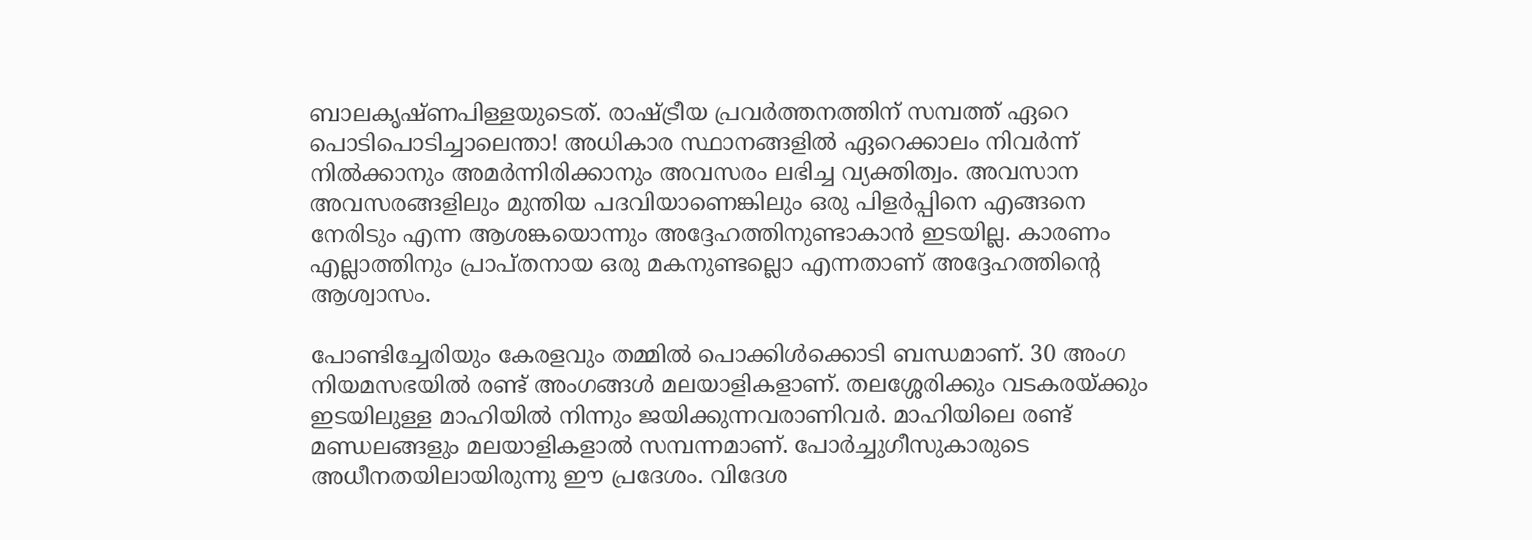ബാലകൃഷ്ണപിള്ളയുടെത്. രാഷ്‌ട്രീയ പ്രവര്‍ത്തനത്തിന് സമ്പത്ത് ഏറെ പൊടിപൊടിച്ചാലെന്താ! അധികാര സ്ഥാനങ്ങളില്‍ ഏറെക്കാലം നിവര്‍ന്ന് നില്‍ക്കാനും അമര്‍ന്നിരിക്കാനും അവസരം ലഭിച്ച വ്യക്തിത്വം. അവസാന അവസരങ്ങളിലും മുന്തിയ പദവിയാണെങ്കിലും ഒരു പിളര്‍പ്പിനെ എങ്ങനെ നേരിടും എന്ന ആശങ്കയൊന്നും അദ്ദേഹത്തിനുണ്ടാകാന്‍ ഇടയില്ല. കാരണം എല്ലാത്തിനും പ്രാപ്തനായ ഒരു മകനുണ്ടല്ലൊ എന്നതാണ് അദ്ദേഹത്തിന്റെ ആശ്വാസം.

പോണ്ടിച്ചേരിയും കേരളവും തമ്മില്‍ പൊക്കിള്‍ക്കൊടി ബന്ധമാണ്. 30 അംഗ നിയമസഭയില്‍ രണ്ട് അംഗങ്ങള്‍ മലയാളികളാണ്. തലശ്ശേരിക്കും വടകരയ്‌ക്കും ഇടയിലുള്ള മാഹിയില്‍ നിന്നും ജയിക്കുന്നവരാണിവര്‍. മാഹിയിലെ രണ്ട് മണ്ഡലങ്ങളും മലയാളികളാല്‍ സമ്പന്നമാണ്. പോര്‍ച്ചുഗീസുകാരുടെ അധീനതയിലായിരുന്നു ഈ പ്രദേശം. വിദേശ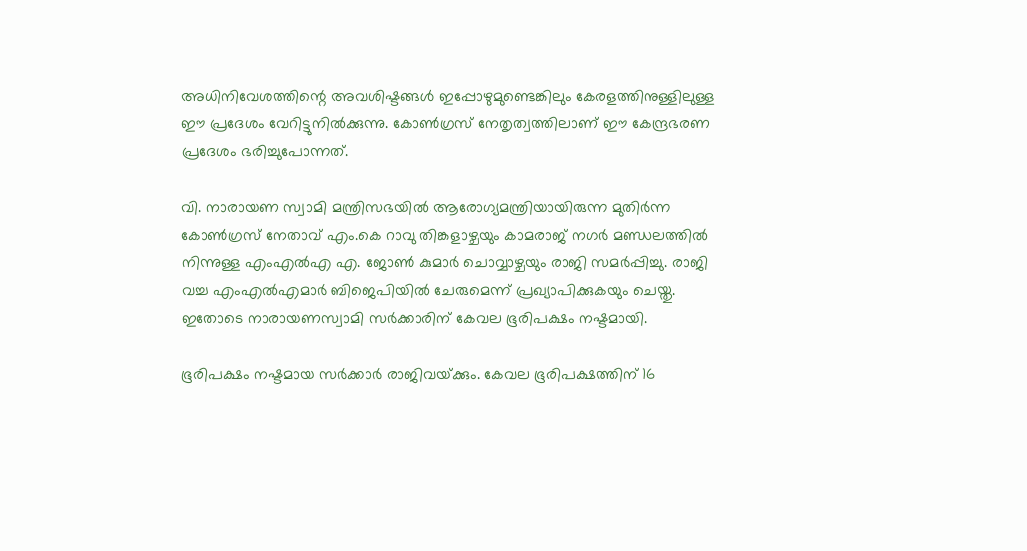അധിനിവേശത്തിന്റെ അവശിഷ്ടങ്ങള്‍ ഇപ്പോഴുമുണ്ടെങ്കിലും കേരളത്തിനുള്ളിലുള്ള ഈ പ്രദേശം വേറിട്ടുനില്‍ക്കുന്നു. കോണ്‍ഗ്രസ് നേതൃത്വത്തിലാണ് ഈ കേന്ദ്രഭരണ പ്രദേശം ഭരിച്ചുപോന്നത്.

വി. നാരായണ സ്വാമി മന്ത്രിസഭയില്‍ ആരോഗ്യമന്ത്രിയായിരുന്ന മുതിര്‍ന്ന കോണ്‍ഗ്രസ് നേതാവ് എം.കെ റാവു തിങ്കളാഴ്ചയും കാമരാജ് നഗര്‍ മണ്ഡലത്തില്‍ നിന്നുള്ള എംഎല്‍എ എ. ജോണ്‍ കുമാര്‍ ചൊവ്വാഴ്ചയും രാജി സമര്‍പ്പിച്ചു. രാജി വച്ച എംഎല്‍എമാര്‍ ബിജെപിയില്‍ ചേരുമെന്ന് പ്രഖ്യാപിക്കുകയും ചെയ്തു. ഇതോടെ നാരായണസ്വാമി സര്‍ക്കാരിന് കേവല ഭൂരിപക്ഷം നഷ്ടമായി.

ഭൂരിപക്ഷം നഷ്ടമായ സര്‍ക്കാര്‍ രാജിവയ്‌ക്കും. കേവല ഭൂരിപക്ഷത്തിന് 16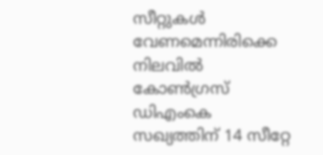സീറ്റുകള്‍ വേണമെന്നിരിക്കെ നിലവില്‍ കോണ്‍ഗ്രസ് ഡിഎംകെ സഖ്യത്തിന് 14 സീറ്റേ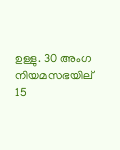ഉള്ളു. 30 അംഗ നിയമസഭയില് 15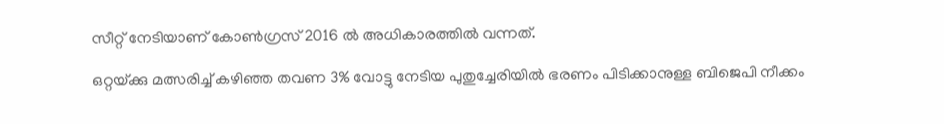സീറ്റ് നേടിയാണ് കോണ്‍ഗ്രസ് 2016 ല്‍ അധികാരത്തില്‍ വന്നത്.

ഒറ്റയ്‌ക്കു മത്സരിച്ച് കഴിഞ്ഞ തവണ 3% വോട്ടു നേടിയ പുതുച്ചേരിയില്‍ ഭരണം പിടിക്കാനുള്ള ബിജെപി നീക്കം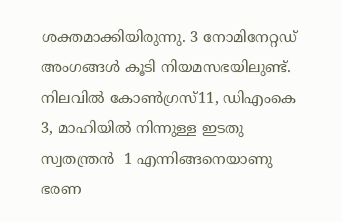ശക്തമാക്കിയിരുന്നു. 3 നോമിനേറ്റഡ് അംഗങ്ങള്‍ കൂടി നിയമസഭയിലുണ്ട്. നിലവില്‍ കോണ്‍ഗ്രസ്11, ഡിഎംകെ  3, മാഹിയില്‍ നിന്നുള്ള ഇടതു സ്വതന്ത്രന്‍  1 എന്നിങ്ങനെയാണു ഭരണ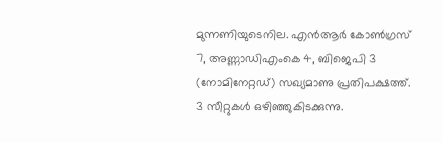മുന്നണിയുടെനില. എന്‍ആര്‍ കോണ്‍ഗ്രസ്  7, അണ്ണാഡിഎംകെ 4, ബിജെപി 3 (നോമിനേറ്റഡ്) സഖ്യമാണു പ്രതിപക്ഷത്ത്. 3 സീറ്റുകള്‍ ഒഴിഞ്ഞുകിടക്കുന്നു.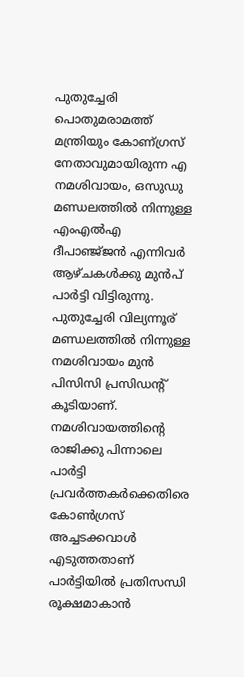പുതുച്ചേരി പൊതുമരാമത്ത് മന്ത്രിയും കോണ്ഗ്രസ് നേതാവുമായിരുന്ന എ നമശിവായം, ഒസുഡു മണ്ഡലത്തില്‍ നിന്നുള്ള എംഎല്‍എ ദീപാഞ്ജ്ജന്‍ എന്നിവര്‍ ആഴ്ചകള്‍ക്കു മുന്‍പ് പാര്‍ട്ടി വിട്ടിരുന്നു. പുതുച്ചേരി വില്യന്നൂര് മണ്ഡലത്തില്‍ നിന്നുള്ള നമശിവായം മുന്‍ പിസിസി പ്രസിഡന്റ് കൂടിയാണ്. നമശിവായത്തിന്റെ രാജിക്കു പിന്നാലെ പാര്‍ട്ടി പ്രവര്‍ത്തകര്‍ക്കെതിരെ കോണ്‍ഗ്രസ് അച്ചടക്കവാള്‍ എടുത്തതാണ് പാര്‍ട്ടിയില്‍ പ്രതിസന്ധി രൂക്ഷമാകാന്‍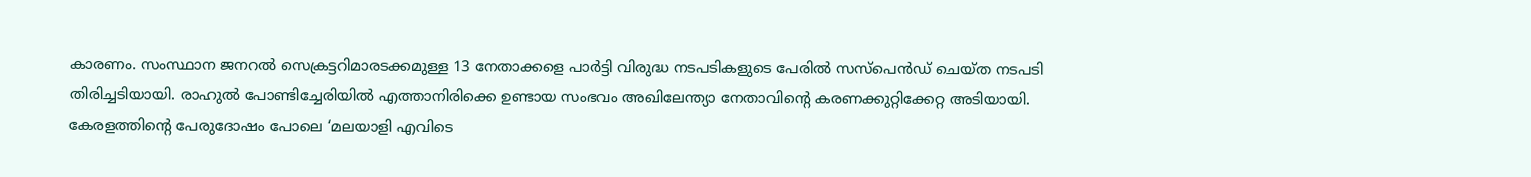കാരണം. സംസ്ഥാന ജനറല്‍ സെക്രട്ടറിമാരടക്കമുള്ള 13 നേതാക്കളെ പാര്‍ട്ടി വിരുദ്ധ നടപടികളുടെ പേരില്‍ സസ്‌പെന്‍ഡ് ചെയ്ത നടപടി തിരിച്ചടിയായി. രാഹുല്‍ പോണ്ടിച്ചേരിയില്‍ എത്താനിരിക്കെ ഉണ്ടായ സംഭവം അഖിലേന്ത്യാ നേതാവിന്റെ കരണക്കുറ്റിക്കേറ്റ അടിയായി. കേരളത്തിന്റെ പേരുദോഷം പോലെ ‘മലയാളി എവിടെ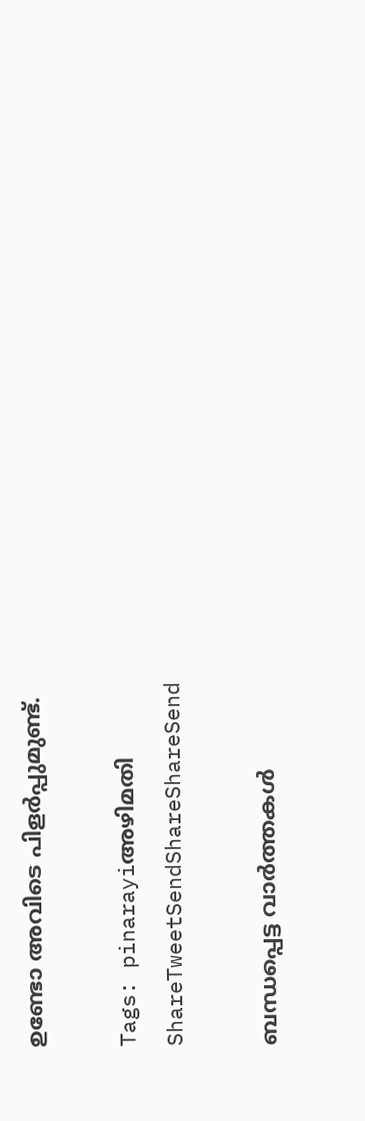ഉണ്ടോ അവിടെ പിളര്‍പ്പുമുണ്ട്.

Tags: pinarayiഅഴിമതി
ShareTweetSendShareShareSend

ബന്ധപ്പെട്ട വാര്‍ത്തകള്‍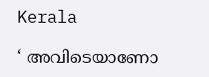Kerala

‘ അവിടെയാണോ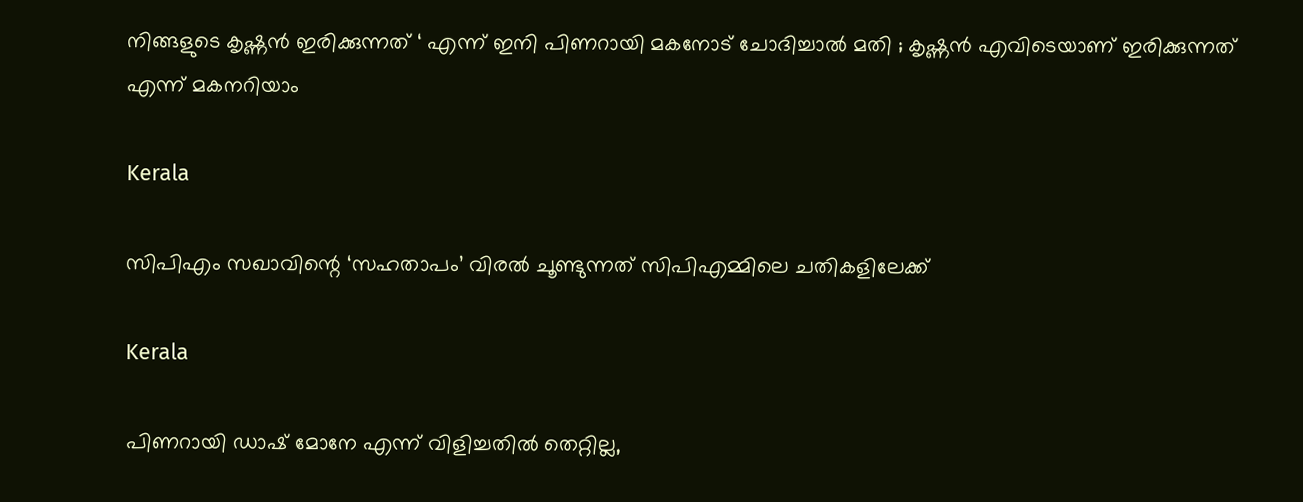നിങ്ങളുടെ കൃഷ്ണൻ ഇരിക്കുന്നത് ‘ എന്ന് ഇനി പിണറായി മകനോട് ചോദിച്ചാൽ മതി ; കൃഷ്ണൻ എവിടെയാണ് ഇരിക്കുന്നത് എന്ന് മകനറിയാം

Kerala

സിപിഎം സഖാവിന്റെ ‘സഹതാപം’ വിരൽ ചൂണ്ടുന്നത് സിപിഎമ്മിലെ ചതികളിലേക്ക്

Kerala

പിണറായി ഡാഷ് മോനേ എന്ന് വിളിച്ചതില്‍ തെറ്റില്ല,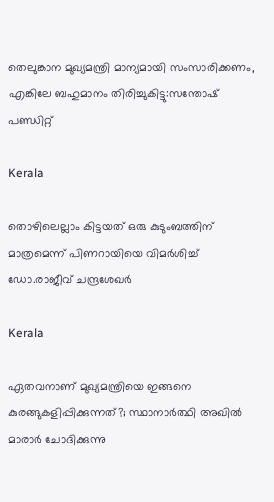തെലുങ്കാന മുഖ്യമന്ത്രി മാന്യമായി സംസാരിക്കണം, എങ്കിലേ ബഹുമാനം തിരിച്ചുകിട്ടു:സന്തോഷ് പണ്ഡിറ്റ്

Kerala

തൊഴിലെല്ലാം കിട്ടയത് ഒരു കുടുംബത്തിന് മാത്രമെന്ന് പിണറായിയെ വിമർശിച്ച് ഡോ.രാജീവ് ചന്ദ്രശേഖർ

Kerala

ഏതവനാണ് മുഖ്യമന്ത്രിയെ ഇങ്ങനെ കുരങ്ങുകളിപ്പിക്കുന്നത്?; സ്ഥാനാർത്ഥി അഖിൽ മാരാർ ചോദിക്കുന്നു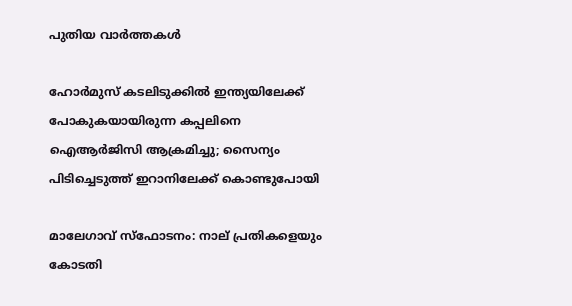പുതിയ വാര്‍ത്തകള്‍

ഹോർമുസ് കടലിടുക്കിൽ ഇന്ത്യയിലേക്ക് പോകുകയായിരുന്ന കപ്പലിനെ ഐആർജിസി ആക്രമിച്ചു; സൈന്യം പിടിച്ചെടുത്ത് ഇറാനിലേക്ക് കൊണ്ടുപോയി

മാലേഗാവ് സ്ഫോടനം: നാല് പ്രതികളെയും കോടതി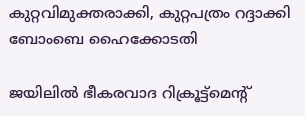കുറ്റവിമുക്തരാക്കി, കുറ്റപത്രം റദ്ദാക്കി ബോംബെ ഹൈക്കോടതി

ജയിലിൽ ഭീകരവാദ റിക്രൂട്ട്മെൻ്റ്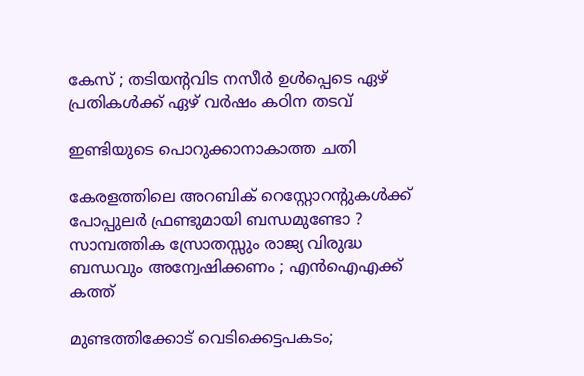കേസ് ; തടിയന്റവിട നസീർ ഉൾപ്പെടെ ഏഴ് പ്രതികൾക്ക് ഏഴ് വർഷം കഠിന തടവ്

ഇണ്ടിയുടെ പൊറുക്കാനാകാത്ത ചതി

കേരളത്തിലെ അറബിക് റെസ്റ്റോറന്റുകൾക്ക് പോപ്പുലർ ഫ്രണ്ടുമായി ബന്ധമുണ്ടോ ? സാമ്പത്തിക സ്രോതസ്സും രാജ്യ വിരുദ്ധ ബന്ധവും അന്വേഷിക്കണം ; എൻഐഎക്ക് കത്ത്

മുണ്ടത്തിക്കോട് വെടിക്കെട്ടപകടം;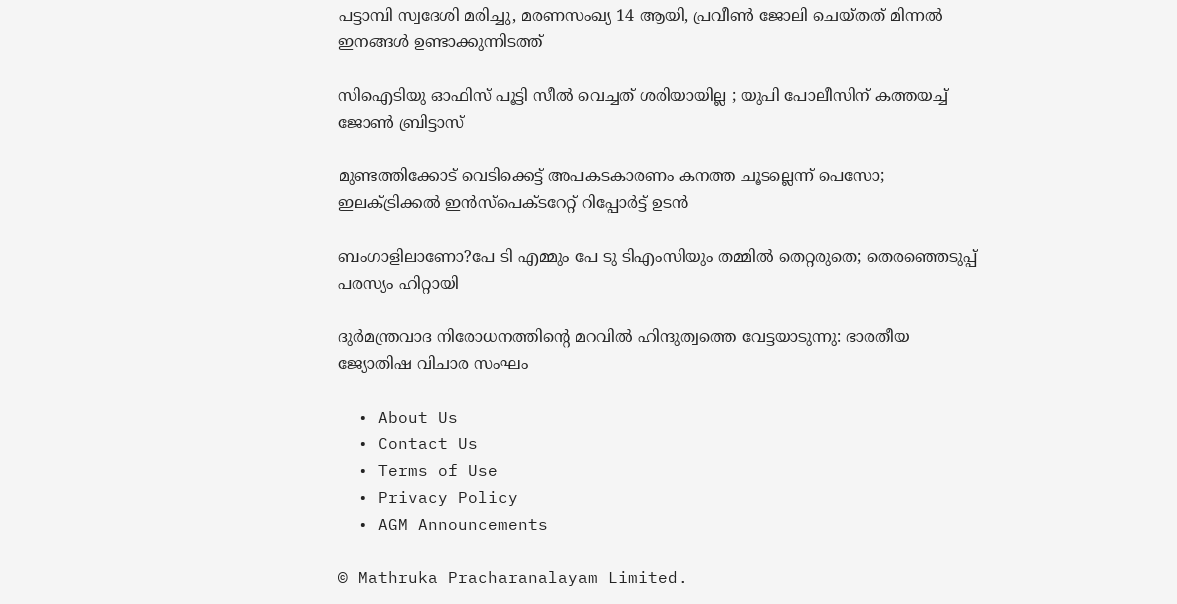പട്ടാമ്പി സ്വദേശി മരിച്ചു, മരണസംഖ്യ 14 ആയി, പ്രവീൺ ജോലി ചെയ്തത് മിന്നൽ ഇനങ്ങൾ ഉണ്ടാക്കുന്നിടത്ത്

സിഐടിയു ഓഫിസ് പൂട്ടി സീൽ വെച്ചത് ശരിയായില്ല ; യുപി പോലീസിന് കത്തയച്ച് ജോൺ ബ്രിട്ടാസ്

മുണ്ടത്തിക്കോട് വെടിക്കെട്ട് അപകടകാരണം കനത്ത ചൂടല്ലെന്ന് പെസോ; ഇലക്‌ട്രിക്കൽ ഇൻസ്‌പെക്‌ടറേറ്റ് റിപ്പോർട്ട് ഉടൻ

ബംഗാളിലാണോ?പേ ടി എമ്മും പേ ടു ടിഎംസിയും തമ്മിൽ തെറ്റരുതെ; തെരഞ്ഞെടുപ്പ് പരസ്യം ഹിറ്റായി

ദുര്‍മന്ത്രവാദ നിരോധനത്തിന്റെ മറവില്‍ ഹിന്ദുത്വത്തെ വേട്ടയാടുന്നു: ഭാരതീയ ജ്യോതിഷ വിചാര സംഘം

  • About Us
  • Contact Us
  • Terms of Use
  • Privacy Policy
  • AGM Announcements

© Mathruka Pracharanalayam Limited.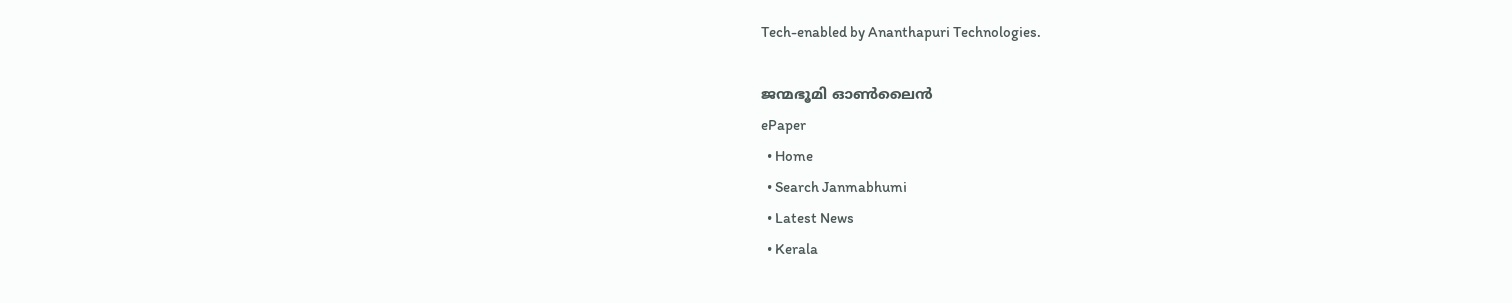Tech-enabled by Ananthapuri Technologies.

ജന്മഭൂമി ഓണ്‍ലൈന്‍
ePaper
  • Home
  • Search Janmabhumi
  • Latest News
  • Kerala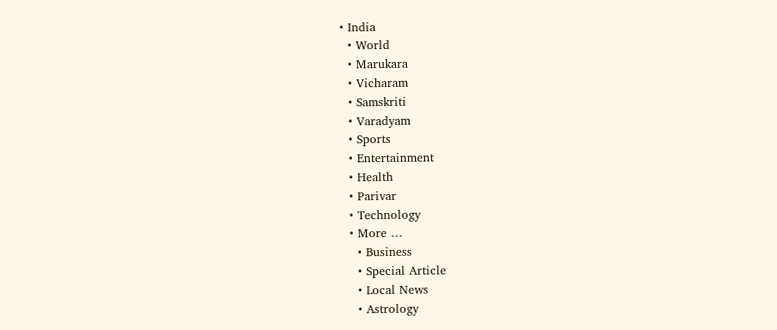• India
  • World
  • Marukara
  • Vicharam
  • Samskriti
  • Varadyam
  • Sports
  • Entertainment
  • Health
  • Parivar
  • Technology
  • More …
    • Business
    • Special Article
    • Local News
    • Astrology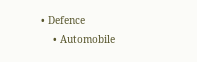• Defence
    • Automobile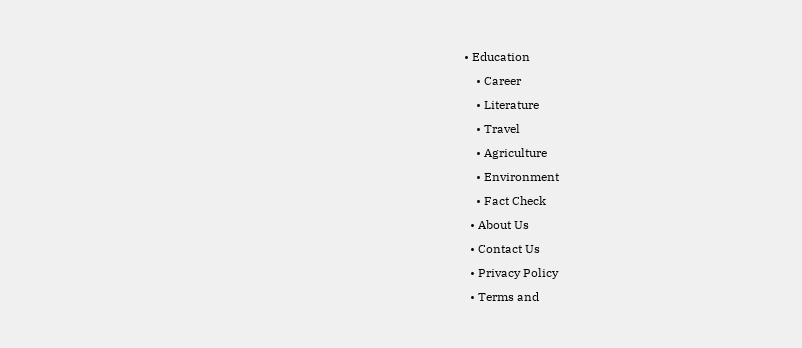• Education
    • Career
    • Literature
    • Travel
    • Agriculture
    • Environment
    • Fact Check
  • About Us
  • Contact Us
  • Privacy Policy
  • Terms and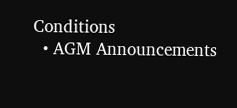Conditions
  • AGM Announcements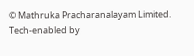© Mathruka Pracharanalayam Limited.
Tech-enabled by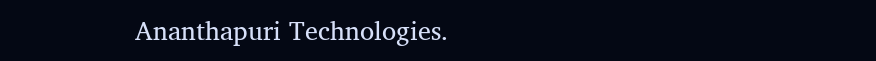Ananthapuri Technologies.